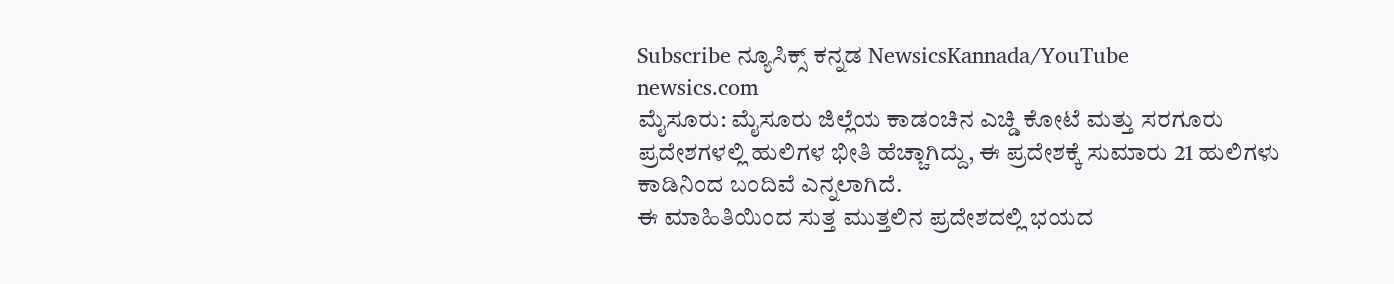Subscribe ನ್ಯೂಸಿಕ್ಸ್ ಕನ್ನಡ NewsicsKannada/YouTube
newsics.com
ಮೈಸೂರು: ಮೈಸೂರು ಜಿಲ್ಲೆಯ ಕಾಡಂಚಿನ ಎಚ್ಡಿ ಕೋಟೆ ಮತ್ತು ಸರಗೂರು ಪ್ರದೇಶಗಳಲ್ಲಿ ಹುಲಿಗಳ ಭೀತಿ ಹೆಚ್ಚಾಗಿದ್ದು, ಈ ಪ್ರದೇಶಕ್ಕೆ ಸುಮಾರು 21 ಹುಲಿಗಳು ಕಾಡಿನಿಂದ ಬಂದಿವೆ ಎನ್ನಲಾಗಿದೆ.
ಈ ಮಾಹಿತಿಯಿಂದ ಸುತ್ತ ಮುತ್ತಲಿನ ಪ್ರದೇಶದಲ್ಲಿ ಭಯದ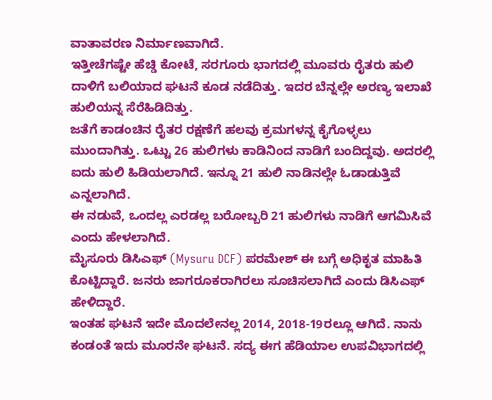ವಾತಾವರಣ ನಿರ್ಮಾಣವಾಗಿದೆ.
ಇತ್ತೀಚೆಗಷ್ಟೇ ಹೆಚ್ಡಿ ಕೋಟೆ, ಸರಗೂರು ಭಾಗದಲ್ಲಿ ಮೂವರು ರೈತರು ಹುಲಿ ದಾಳಿಗೆ ಬಲಿಯಾದ ಘಟನೆ ಕೂಡ ನಡೆದಿತ್ತು. ಇದರ ಬೆನ್ನಲ್ಲೇ ಅರಣ್ಯ ಇಲಾಖೆ ಹುಲಿಯನ್ನ ಸೆರೆಹಿಡಿದಿತ್ತು.
ಜತೆಗೆ ಕಾಡಂಚಿನ ರೈತರ ರಕ್ಷಣೆಗೆ ಹಲವು ಕ್ರಮಗಳನ್ನ ಕೈಗೊಳ್ಳಲು ಮುಂದಾಗಿತ್ತು. ಒಟ್ಟು 26 ಹುಲಿಗಳು ಕಾಡಿನಿಂದ ನಾಡಿಗೆ ಬಂದಿದ್ದವು. ಅದರಲ್ಲಿ ಐದು ಹುಲಿ ಹಿಡಿಯಲಾಗಿದೆ. ಇನ್ನೂ 21 ಹುಲಿ ನಾಡಿನಲ್ಲೇ ಓಡಾಡುತ್ತಿವೆ ಎನ್ನಲಾಗಿದೆ.
ಈ ನಡುವೆ, ಒಂದಲ್ಲ ಎರಡಲ್ಲ ಬರೋಬ್ಬರಿ 21 ಹುಲಿಗಳು ನಾಡಿಗೆ ಆಗಮಿಸಿವೆ ಎಂದು ಹೇಳಲಾಗಿದೆ.
ಮೈಸೂರು ಡಿಸಿಎಫ್ (Mysuru DCF) ಪರಮೇಶ್ ಈ ಬಗ್ಗೆ ಅಧಿಕೃತ ಮಾಹಿತಿ ಕೊಟ್ಟಿದ್ದಾರೆ. ಜನರು ಜಾಗರೂಕರಾಗಿರಲು ಸೂಚಿಸಲಾಗಿದೆ ಎಂದು ಡಿಸಿಎಫ್ ಹೇಳಿದ್ದಾರೆ.
ಇಂತಹ ಘಟನೆ ಇದೇ ಮೊದಲೇನಲ್ಲ 2014, 2018-19ರಲ್ಲೂ ಆಗಿದೆ. ನಾನು ಕಂಡಂತೆ ಇದು ಮೂರನೇ ಘಟನೆ. ಸದ್ಯ ಈಗ ಹೆಡಿಯಾಲ ಉಪವಿಭಾಗದಲ್ಲಿ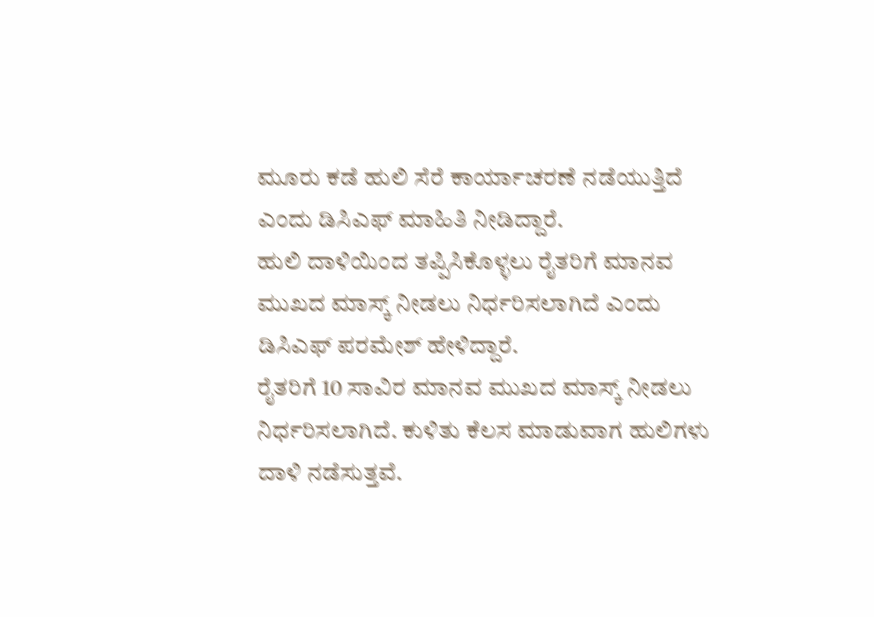ಮೂರು ಕಡೆ ಹುಲಿ ಸೆರೆ ಕಾರ್ಯಾಚರಣೆ ನಡೆಯುತ್ತಿದೆ ಎಂದು ಡಿಸಿಎಫ್ ಮಾಹಿತಿ ನೀಡಿದ್ದಾರೆ.
ಹುಲಿ ದಾಳಿಯಿಂದ ತಪ್ಪಿಸಿಕೊಳ್ಳಲು ರೈತರಿಗೆ ಮಾನವ ಮುಖದ ಮಾಸ್ಕ್ ನೀಡಲು ನಿರ್ಧರಿಸಲಾಗಿದೆ ಎಂದು ಡಿಸಿಎಫ್ ಪರಮೇಶ್ ಹೇಳಿದ್ದಾರೆ.
ರೈತರಿಗೆ 10 ಸಾವಿರ ಮಾನವ ಮುಖದ ಮಾಸ್ಕ್ ನೀಡಲು ನಿರ್ಧರಿಸಲಾಗಿದೆ. ಕುಳಿತು ಕೆಲಸ ಮಾಡುವಾಗ ಹುಲಿಗಳು ದಾಳಿ ನಡೆಸುತ್ತವೆ.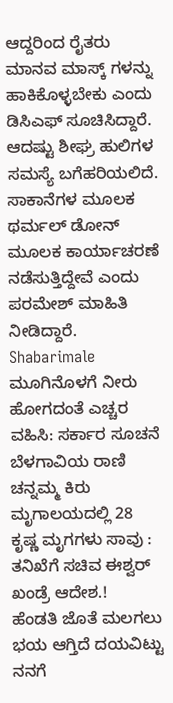ಆದ್ದರಿಂದ ರೈತರು ಮಾನವ ಮಾಸ್ಕ್ ಗಳನ್ನು ಹಾಕಿಕೊಳ್ಳಬೇಕು ಎಂದು ಡಿಸಿಎಫ್ ಸೂಚಿಸಿದ್ದಾರೆ.
ಆದಷ್ಟು ಶೀಘ್ರ ಹುಲಿಗಳ ಸಮಸ್ಯೆ ಬಗೆಹರಿಯಲಿದೆ. ಸಾಕಾನೆಗಳ ಮೂಲಕ ಥರ್ಮಲ್ ಡೋನ್ ಮೂಲಕ ಕಾರ್ಯಾಚರಣೆ ನಡೆಸುತ್ತಿದ್ದೇವೆ ಎಂದು ಪರಮೇಶ್ ಮಾಹಿತಿ ನೀಡಿದ್ದಾರೆ.
Shabarimale ಮೂಗಿನೊಳಗೆ ನೀರು ಹೋಗದಂತೆ ಎಚ್ಚರ ವಹಿಸಿ: ಸರ್ಕಾರ ಸೂಚನೆ
ಬೆಳಗಾವಿಯ ರಾಣಿ ಚನ್ನಮ್ಮ ಕಿರು ಮೃಗಾಲಯದಲ್ಲಿ 28 ಕೃಷ್ಣ ಮೃಗಗಳು ಸಾವು : ತನಿಖೆಗೆ ಸಚಿವ ಈಶ್ವರ್ ಖಂಡ್ರೆ ಆದೇಶ.!
ಹೆಂಡತಿ ಜೊತೆ ಮಲಗಲು ಭಯ ಆಗ್ತಿದೆ ದಯವಿಟ್ಟು ನನಗೆ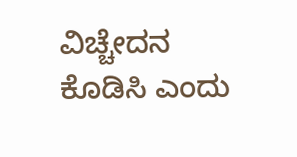ವಿಚ್ಚೇದನ ಕೊಡಿಸಿ ಎಂದು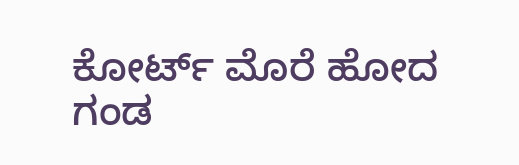ಕೋರ್ಟ್ ಮೊರೆ ಹೋದ ಗಂಡ